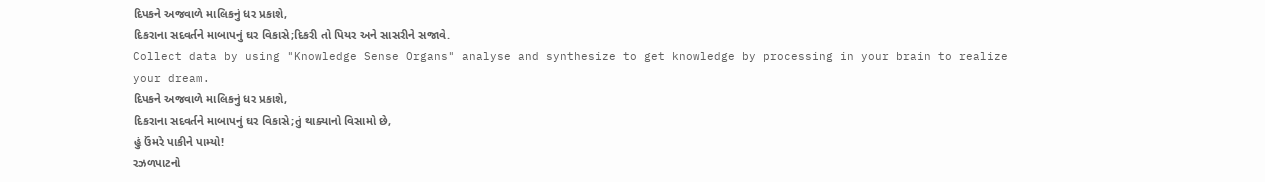દિપકને અજવાળે માલિકનું ધર પ્રકાશે,
દિકરાના સદવર્તને માબાપનું ઘર વિકાસે;દિકરી તો પિયર અને સાસરીને સજાવે.
Collect data by using "Knowledge Sense Organs" analyse and synthesize to get knowledge by processing in your brain to realize your dream.
દિપકને અજવાળે માલિકનું ધર પ્રકાશે,
દિકરાના સદવર્તને માબાપનું ઘર વિકાસે;તું થાક્યાનો વિસામો છે,
હું ઉંમરે પાકીને પામ્યો!
રઝળપાટનો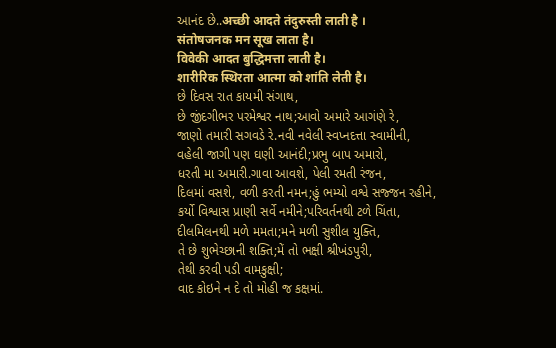આનંદ છે..अच्छी आदते तंदुरुस्ती लाती है ।
संतोषजनक मन सूख लाता है।
विवेकी आदत बुद्धिमत्ता लाती है।
शारीरिक स्थिरता आत्मा को शांति लेती है।
છે દિવસ રાત કાયમી સંગાથ,
છે જીંદગીભર પરમેશ્વર નાથ;આવો અમારે આગંણે રે,
જાણો તમારી સગવડે રે.નવી નવેલી સ્વપ્નદત્તા સ્વામીની,
વહેલી જાગી પણ ઘણી આનંદી;પ્રભુ બાપ અમારો,
ધરતી મા અમારી.ગાવા આવશે, પેલી રમતી રંજન,
દિલમાં વસશે, વળી કરતી નમન;હું ભમ્યો વશ્વે સજ્જન રહીને,
કર્યો વિશ્વાસ પ્રાણી સર્વે નમીને;પરિવર્તનથી ટળે ચિંતા,
દીલમિલનથી મળે મમતા;મને મળી સુશીલ યુક્તિ,
તે છે શુભેચ્છાની શક્તિ;મેં તો ભક્ષી શ્રીખંડપુરી,
તેથી કરવી પડી વામકુક્ષી;
વાદ કોઇને ન દે તો મોહી જ કક્ષમાં.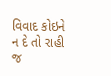વિવાદ કોઇને ન દે તો રાહી જ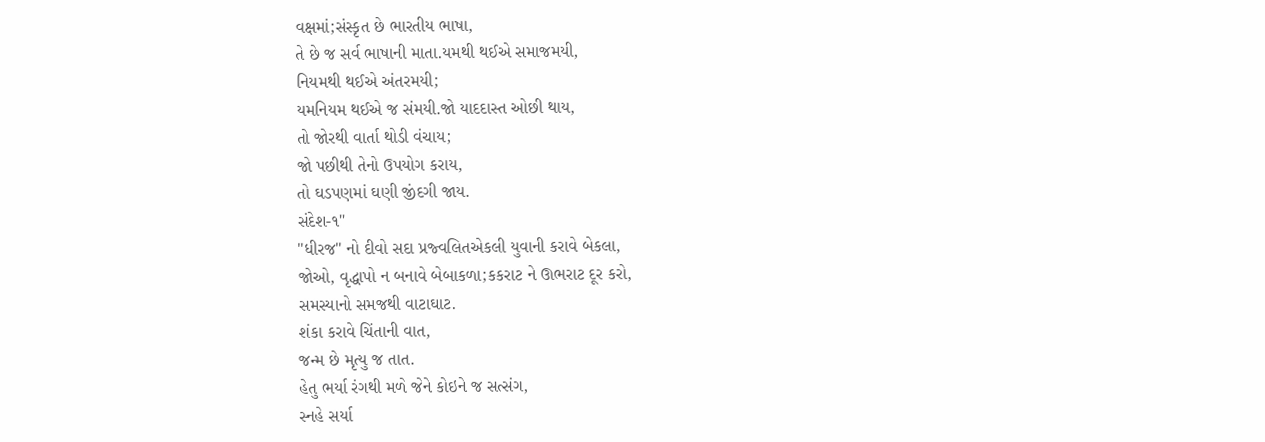વક્ષમાં;સંસ્કૃત છે ભારતીય ભાષા,
તે છે જ સર્વ ભાષાની માતા.યમથી થઈએ સમાજમયી,
નિયમથી થઈએ અંતરમયી;
યમનિયમ થઈએ જ સંમયી.જો યાદદાસ્ત ઓછી થાય,
તો જોરથી વાર્તા થોડી વંચાય;
જો પછીથી તેનો ઉપયોગ કરાય,
તો ઘડપણમાં ઘણી જીંદગી જાય.
સંદેશ-૧"
"ધીરજ" નો દીવો સદા પ્રજ્વલિતએકલી યુવાની કરાવે બેકલા,
જોઓ, વૃદ્ધાપો ન બનાવે બેબાકળા;કકરાટ ને ઊભરાટ દૂર કરો,
સમસ્યાનો સમજથી વાટાઘાટ.
શંકા કરાવે ચિંતાની વાત,
જન્મ છે મૃત્યુ જ તાત.
હેતુ ભર્યા રંગથી મળે જેને કોઇને જ સત્સંગ,
સ્નહે સર્યા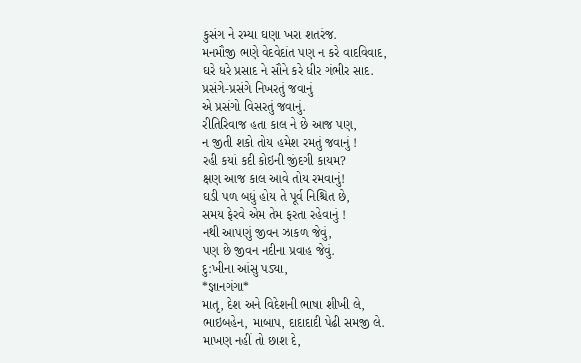કુસંગ ને રમ્યા ઘણા ખરા શતરંજ.
મનમૌજી ભણે વેદવેદાંત પણ ન કરે વાદવિવાદ,
ઘરે ધરે પ્રસાદ ને સૌને કરે ધીર ગંભીર સાદ.
પ્રસંગે-પ્રસંગે નિખરતું જવાનું
એ પ્રસંગો વિસરતું જવાનું.
રીતિરિવાજ હતા કાલ ને છે આજ પણ,
ન જીતી શકો તોય હમેશ રમતું જવાનું !
રહી કયાં કદી કોઇની જીંદગી કાયમ?
ક્ષણ આજ કાલ આવે તોય રમવાનું!
ઘડી પળ બધું હોય તે પૂર્વ નિશ્ચિત છે,
સમય ફેરવે એમ તેમ ફરતા રહેવાનું !
નથી આપણું જીવન ઝાકળ જેવું,
પણ છે જીવન નદીના પ્રવાહ જેવું.
દુ:ખીના આંસુ પડ્યા,
*જ્ઞાનગંગા*
માતૃ, દેશ અને વિદેશની ભાષા શીખી લે,
ભાઇબહેન, માબાપ, દાદાદાદી પેઢી સમજી લે.
માખણ નહીં તો છાશ દે,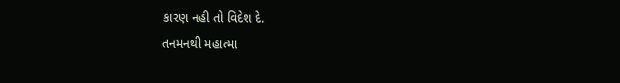કારણ નહી તો વિદેશ દે.
તનમનથી મહાત્મા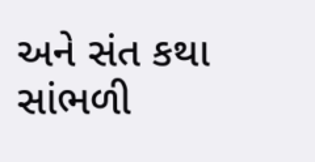અને સંત કથા સાંભળી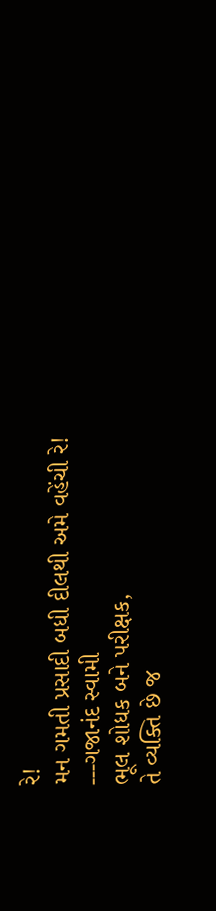રે!
મન ગમતી પ્રસાદી બધી દીલથી અમે વહેંચી રે!
---ગજાનંદ સ્વામી
ભૂલ શોધક બને પરીક્ષક,
તે વ્યક્તિ છે જ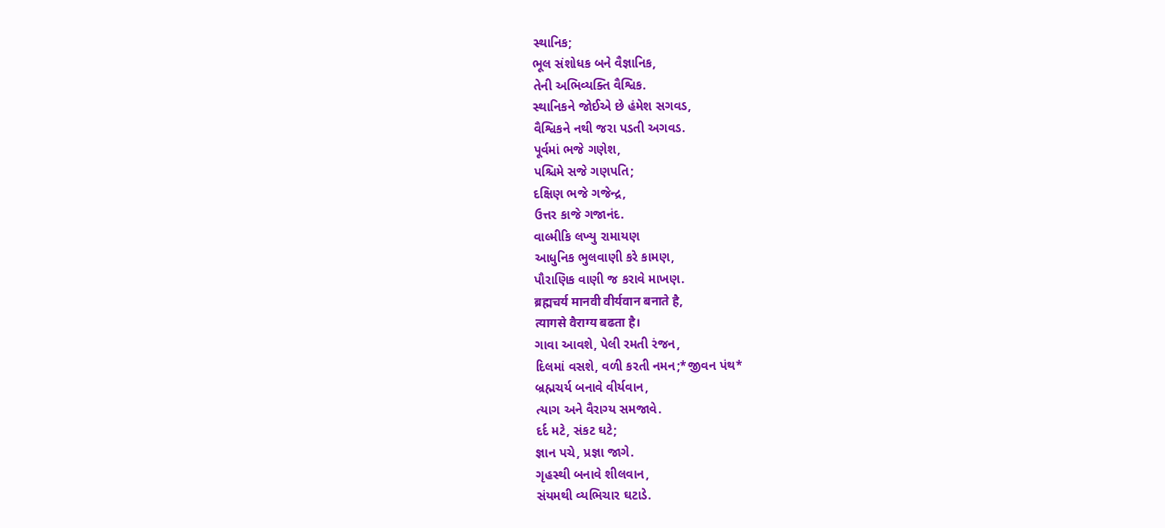સ્થાનિક;
ભૂલ સંશોધક બને વૈજ્ઞાનિક,
તેની અભિવ્યક્તિ વૈશ્વિક.
સ્થાનિકને જોઈએ છે હંમેશ સગવડ,
વૈશ્વિકને નથી જરા પડતી અગવડ.
પૂર્વમાં ભજે ગણેશ,
પશ્ચિમે સજે ગણપતિ;
દક્ષિણ ભજે ગજેન્દ્ર,
ઉત્તર કાજે ગજાનંદ.
વાલ્મીકિ લખ્યુ રામાયણ
આધુનિક ભુલવાણી કરે કામણ,
પૌરાણિક વાણી જ કરાવે માખણ.
ब्रह्मचर्य मानवी वीर्यवान बनाते है,
त्यागसे वैराग्य बढता है।
ગાવા આવશે, પેલી રમતી રંજન,
દિલમાં વસશે, વળી કરતી નમન;*જીવન પંથ*
બ્રહ્મચર્ય બનાવે વીર્યવાન,
ત્યાગ અને વૈરાગ્ય સમજાવે.
દર્દ મટે, સંકટ ઘટે;
જ્ઞાન પચે, પ્રજ્ઞા જાગે.
ગૃહસ્થી બનાવે શીલવાન,
સંયમથી વ્યભિચાર ઘટાડે.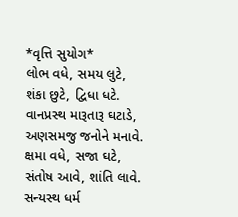*વૃત્તિ સુયોગ*
લોભ વધે, સમય લુટે,
શંકા છુટે, દ્વિધા ધટે.
વાનપ્રસ્થ મારૂતારૂ ઘટાડે,
અણસમજુ જનોને મનાવે.
ક્ષમા વધે, સજા ઘટે,
સંતોષ આવે, શાંતિ લાવે.
સન્યસ્થ ધર્મ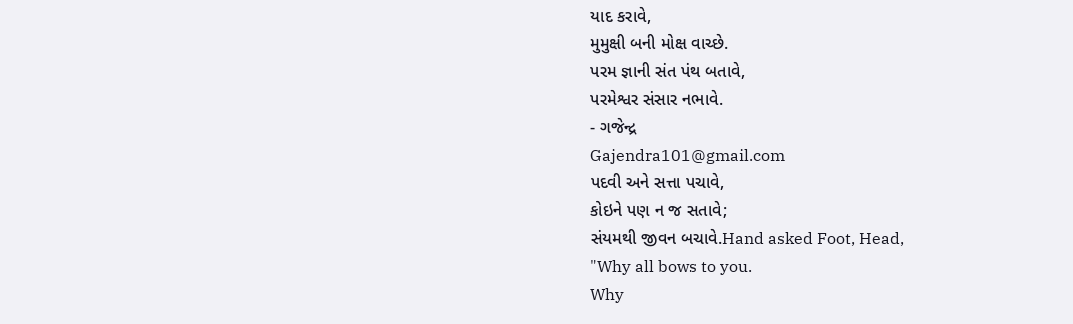યાદ કરાવે,
મુમુક્ષી બની મોક્ષ વાચ્છે.
પરમ જ્ઞાની સંત પંથ બતાવે,
પરમેશ્વર સંસાર નભાવે.
- ગજેન્દ્ર
Gajendra101@gmail.com
પદવી અને સત્તા પચાવે,
કોઇને પણ ન જ સતાવે;
સંયમથી જીવન બચાવે.Hand asked Foot, Head,
"Why all bows to you.
Why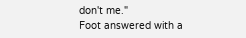don't me."
Foot answered with a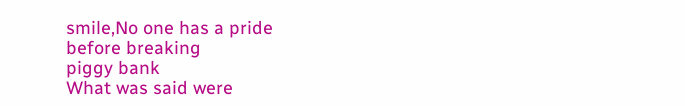smile,No one has a pride
before breaking
piggy bank
What was said were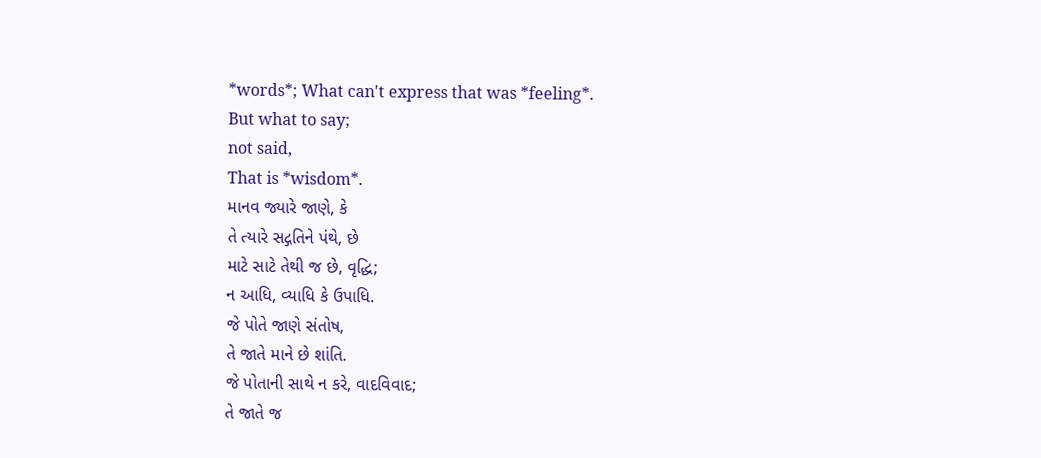*words*; What can't express that was *feeling*.
But what to say;
not said,
That is *wisdom*.
માનવ જ્યારે જાણે, કે
તે ત્યારે સદ્ગતિને પંથે, છે
માટે સાટે તેથી જ છે, વૃદ્ધિ;
ન આધિ, વ્યાધિ કે ઉપાધિ.
જે પોતે જાણે સંતોષ,
તે જાતે માને છે શાંતિ.
જે પોતાની સાથે ન કરે, વાદવિવાદ;
તે જાતે જ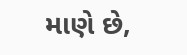માણે છે,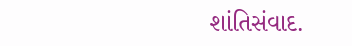શાંતિસંવાદ.